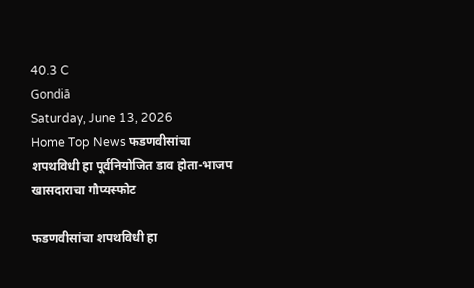40.3 C
Gondiā
Saturday, June 13, 2026
Home Top News फडणवीसांचा शपथविधी हा पूर्वनियोजित डाव होता-भाजप खासदाराचा गौप्यस्फोट

फडणवीसांचा शपथविधी हा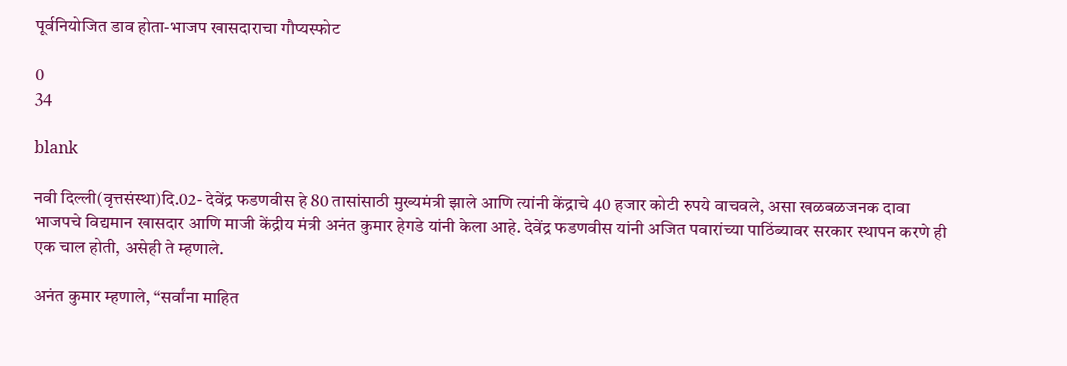पूर्वनियोजित डाव होता-भाजप खासदाराचा गौप्यस्फोट

0
34

blank

नवी दिल्ली(वृत्तसंस्था)दि.02- देवेंद्र फडणवीस हे 80 तासांसाठी मुख्यमंत्री झाले आणि त्यांनी केंद्राचे 40 हजार कोटी रुपये वाचवले, असा खळबळजनक दावा भाजपचे विद्यमान खासदार आणि माजी केंद्रीय मंत्री अनंत कुमार हेगडे यांनी केला आहे. देवेंद्र फडणवीस यांनी अजित पवारांच्या पाठिंब्यावर सरकार स्थापन करणे ही एक चाल होती, असेही ते म्हणाले.

अनंत कुमार म्हणाले, “सर्वांना माहित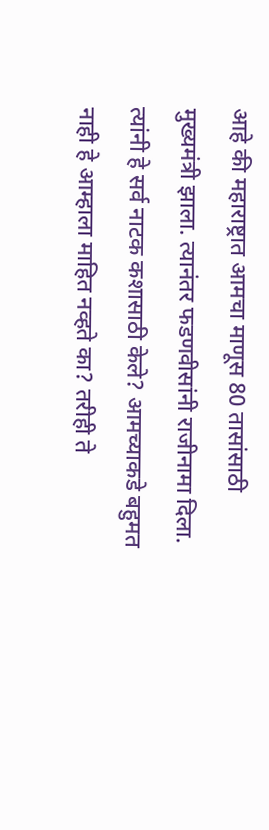आहे की महाराष्ट्रात आमचा माणूस 80 तासांसाठी मुख्यमंत्री झाला. त्यानंतर फडणवीसांनी राजीनामा दिला. त्यांनी हे सर्व नाटक कशासाठी केले? आमच्याकडे बहुमत नाही हे आम्हाला माहित नव्हते का? तरीही ते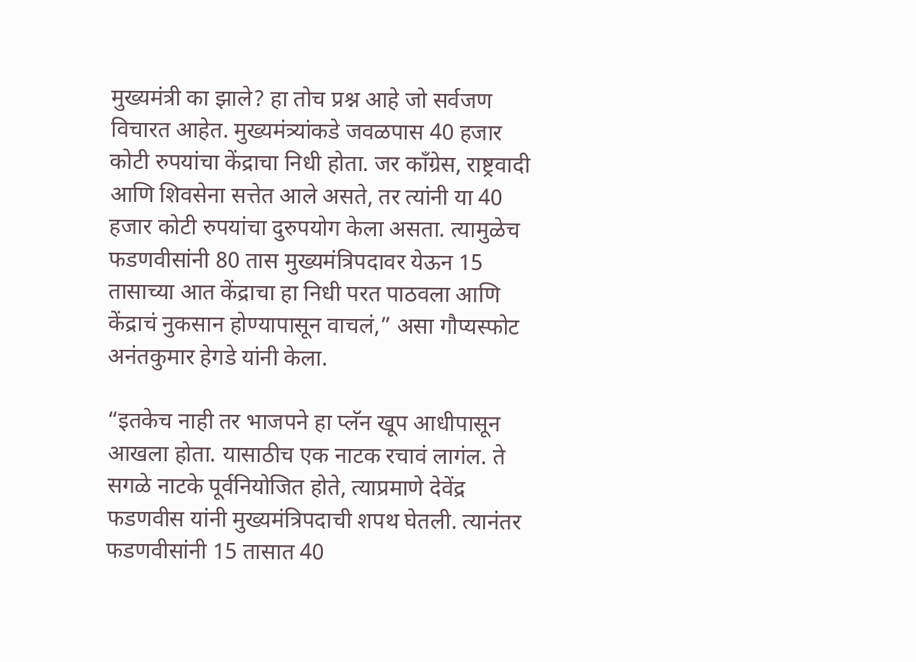मुख्यमंत्री का झाले? हा तोच प्रश्न आहे जो सर्वजण विचारत आहेत. मुख्यमंत्र्यांकडे जवळपास 40 हजार कोटी रुपयांचा केंद्राचा निधी होता. जर काँग्रेस, राष्ट्रवादी आणि शिवसेना सत्तेत आले असते, तर त्यांनी या 40 हजार कोटी रुपयांचा दुरुपयोग केला असता. त्यामुळेच फडणवीसांनी 80 तास मुख्यमंत्रिपदावर येऊन 15 तासाच्या आत केंद्राचा हा निधी परत पाठवला आणि केंद्राचं नुकसान होण्यापासून वाचलं,” असा गौप्यस्फोट अनंतकुमार हेगडे यांनी केला.

“इतकेच नाही तर भाजपने हा प्लॅन खूप आधीपासून आखला होता. यासाठीच एक नाटक रचावं लागंल. ते सगळे नाटके पूर्वनियोजित होते, त्याप्रमाणे देवेंद्र फडणवीस यांनी मुख्यमंत्रिपदाची शपथ घेतली. त्यानंतर फडणवीसांनी 15 तासात 40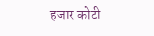हजार कोटी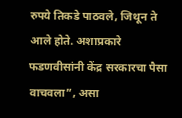रुपये तिकडे पाठवले, जिथून ते आले होते. अशाप्रकारे फडणवीसांनी केंद्र सरकारचा पैसा वाचवला”, असा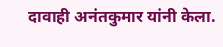दावाही अनंतकुमार यांनी केला.